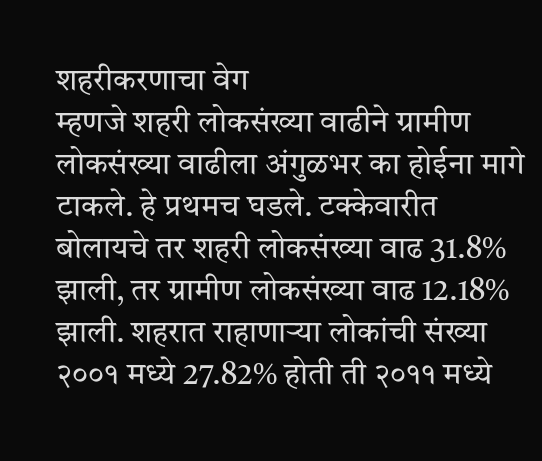शहरीकरणाचा वेग
म्हणजे शहरी लोकसंख्या वाढीने ग्रामीण लोकसंख्या वाढीला अंगुळभर का होईना मागे टाकले. हे प्रथमच घडले. टक्केवारीत बोलायचे तर शहरी लोकसंख्या वाढ 31.8% झाली, तर ग्रामीण लोकसंख्या वाढ 12.18% झाली. शहरात राहाणाऱ्या लोकांची संख्या २००१ मध्ये 27.82% होती ती २०११ मध्ये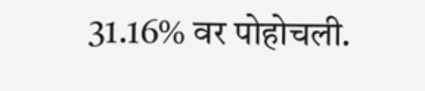31.16% वर पोहोचली.